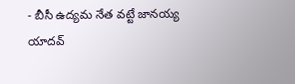- బీసీ ఉద్యమ నేత వట్టే జానయ్య యాదవ్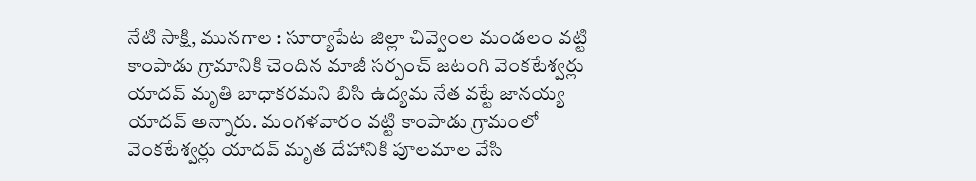నేటి సాక్షి, మునగాల : సూర్యాపేట జిల్లా చివ్వెంల మండలం వట్టి కాంపాడు గ్రామానికి చెందిన మాజీ సర్పంచ్ జటంగి వెంకటేశ్వర్లు యాదవ్ మృతి బాధాకరమని బిసి ఉద్యమ నేత వట్టే జానయ్య యాదవ్ అన్నారు. మంగళవారం వట్టి కాంపాడు గ్రామంలో వెంకటేశ్వర్లు యాదవ్ మృత దేహానికి పూలమాల వేసి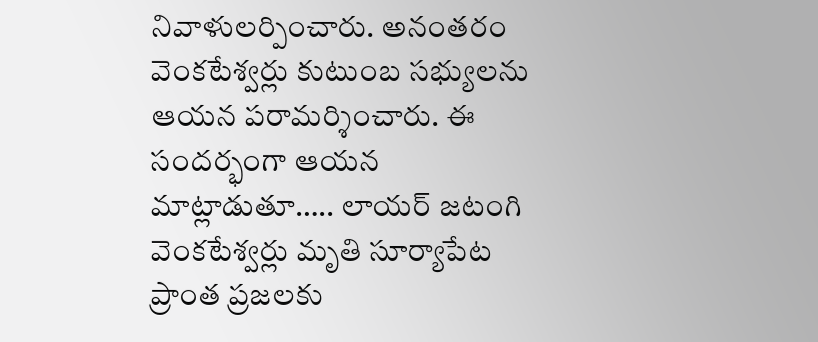నివాళులర్పించారు. అనంతరం వెంకటేశ్వర్లు కుటుంబ సభ్యులను ఆయన పరామర్శించారు. ఈ సందర్భంగా ఆయన మాట్లాడుతూ….. లాయర్ జటంగి వెంకటేశ్వర్లు మృతి సూర్యాపేట ప్రాంత ప్రజలకు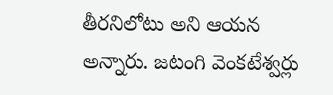తీరనిలోటు అని ఆయన అన్నారు. జటంగి వెంకటేశ్వర్లు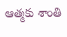ఆత్మకు శాంతి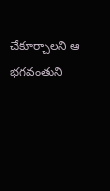చేకూర్చాలని ఆ భగవంతుని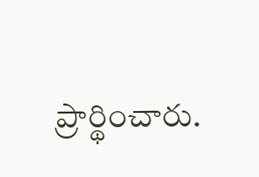ప్రార్థించారు.